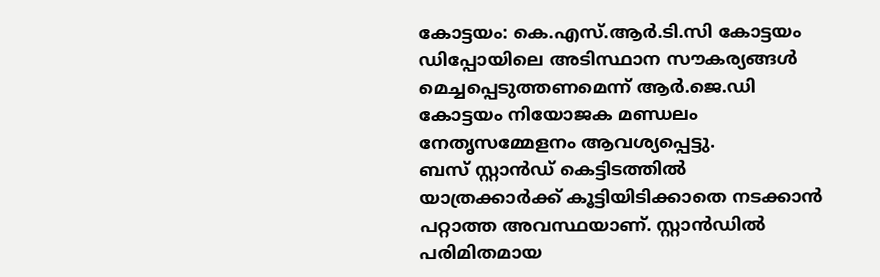കോട്ടയം: കെ.എസ്.ആർ.ടി.സി കോട്ടയം ഡിപ്പോയിലെ അടിസ്ഥാന സൗകര്യങ്ങൾ മെച്ചപ്പെടുത്തണമെന്ന് ആർ.ജെ.ഡി കോട്ടയം നിയോജക മണ്ഡലം നേതൃസമ്മേളനം ആവശ്യപ്പെട്ടു.
ബസ് സ്റ്റാൻഡ് കെട്ടിടത്തിൽ യാത്രക്കാർക്ക് കൂട്ടിയിടിക്കാതെ നടക്കാൻ പറ്റാത്ത അവസ്ഥയാണ്. സ്റ്റാൻഡിൽ പരിമിതമായ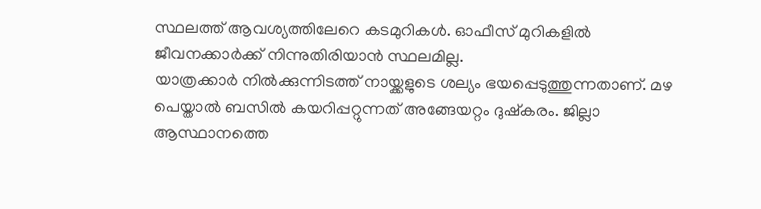സ്ഥലത്ത് ആവശ്യത്തിലേറെ കടമുറികൾ. ഓഫീസ് മുറികളിൽ ജീവനക്കാർക്ക് നിന്നുതിരിയാൻ സ്ഥലമില്ല.
യാത്രക്കാർ നിൽക്കുന്നിടത്ത് നായ്ക്കളുടെ ശല്യം ഭയപ്പെടുത്തുന്നതാണ്. മഴ പെയ്താൽ ബസിൽ കയറിപ്പറ്റുന്നത് അങ്ങേയറ്റം ദുഷ്കരം. ജില്ലാ ആസ്ഥാനത്തെ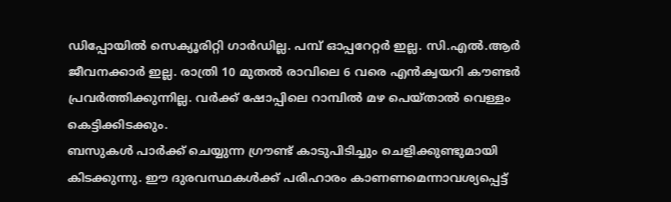ഡിപ്പോയിൽ സെക്യൂരിറ്റി ഗാർഡില്ല. പമ്പ് ഓപ്പറേറ്റർ ഇല്ല. സി.എൽ.ആർ ജീവനക്കാർ ഇല്ല. രാത്രി 10 മുതൽ രാവിലെ 6 വരെ എൻക്വയറി കൗണ്ടർ പ്രവർത്തിക്കുന്നില്ല. വർക്ക് ഷോപ്പിലെ റാമ്പിൽ മഴ പെയ്താൽ വെള്ളം കെട്ടിക്കിടക്കും.
ബസുകൾ പാർക്ക് ചെയ്യുന്ന ഗ്രൗണ്ട് കാടുപിടിച്ചും ചെളിക്കുണ്ടുമായി കിടക്കുന്നു. ഈ ദുരവസ്ഥകൾക്ക് പരിഹാരം കാണണമെന്നാവശ്യപ്പെട്ട്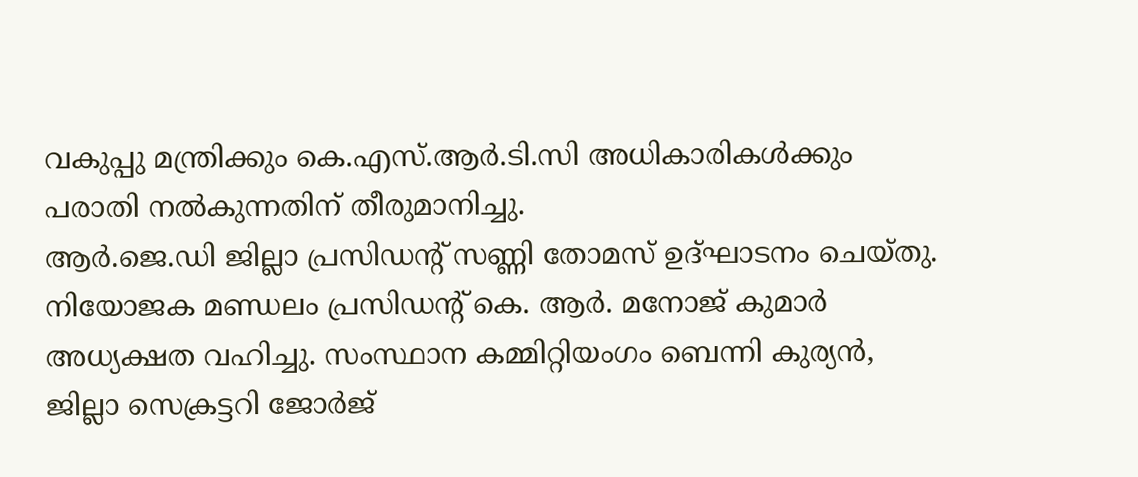വകുപ്പു മന്ത്രിക്കും കെ.എസ്.ആർ.ടി.സി അധികാരികൾക്കും പരാതി നൽകുന്നതിന് തീരുമാനിച്ചു.
ആർ.ജെ.ഡി ജില്ലാ പ്രസിഡന്റ് സണ്ണി തോമസ് ഉദ്ഘാടനം ചെയ്തു. നിയോജക മണ്ഡലം പ്രസിഡന്റ് കെ. ആർ. മനോജ് കുമാർ അധ്യക്ഷത വഹിച്ചു. സംസ്ഥാന കമ്മിറ്റിയംഗം ബെന്നി കുര്യൻ, ജില്ലാ സെക്രട്ടറി ജോർജ്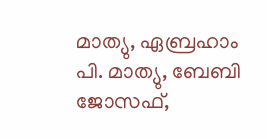മാത്യു, ഏബ്രഹാം പി. മാത്യു, ബേബി ജോസഫ്,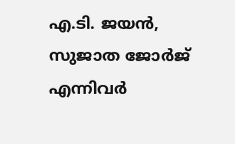എ.ടി. ജയൻ, സുജാത ജോർജ് എന്നിവർ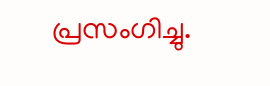പ്രസംഗിച്ചു.